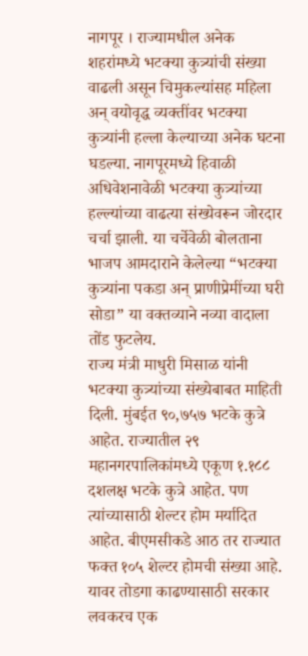नागपूर । राज्यामधील अनेक शहरांमध्ये भटक्या कुत्र्यांची संख्या वाढली असून चिमुकल्यांसह महिला अन् वयोवृद्ध व्यक्तींवर भटक्या कुत्र्यांनी हल्ला केल्याच्या अनेक घटना घडल्या. नागपूरमध्ये हिवाळी अधिवेशनावेळी भटक्या कुत्र्यांच्या हल्ल्यांच्या वाढत्या संख्येवरून जोरदार चर्चा झाली. या चर्चेवेळी बोलताना भाजप आमदाराने केलेल्या “भटक्या कुत्र्यांना पकडा अन् प्राणीप्रेमींच्या घरी सोडा” या वक्तव्याने नव्या वादाला तोंड फुटलेय.
राज्य मंत्री माधुरी मिसाळ यांनी भटक्या कुत्र्यांच्या संख्येबाबत माहिती दिली. मुंबईत ९०,७५७ भटके कुत्रे आहेत. राज्यातील २९ महानगरपालिकांमध्ये एकूण १.१८८ दशलक्ष भटके कुत्रे आहेत. पण त्यांच्यासाठी शेल्टर होम मर्यादित आहेत. बीएमसीकडे आठ तर राज्यात फक्त १०५ शेल्टर होमची संख्या आहे. यावर तोडगा काढण्यासाठी सरकार लवकरच एक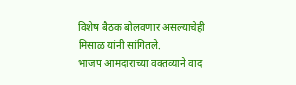विशेष बैठक बोलवणार असल्याचेही मिसाळ यांनी सांगितले.
भाजप आमदाराच्या वक्तव्याने वाद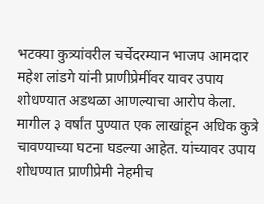भटक्या कुत्र्यांवरील चर्चेदरम्यान भाजप आमदार महेश लांडगे यांनी प्राणीप्रेमींवर यावर उपाय शोधण्यात अडथळा आणल्याचा आरोप केला. मागील ३ वर्षांत पुण्यात एक लाखांहून अधिक कुत्रे चावण्याच्या घटना घडल्या आहेत. यांच्यावर उपाय शोधण्यात प्राणीप्रेमी नेहमीच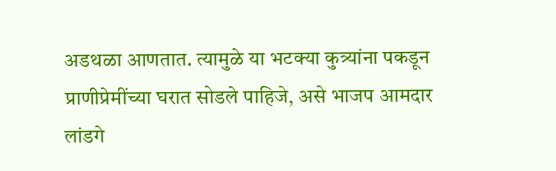अडथळा आणतात. त्यामुळे या भटक्या कुत्र्यांना पकडून प्राणीप्रेमींच्या घरात सोडले पाहिजे, असे भाजप आमदार लांडगे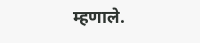म्हणाले.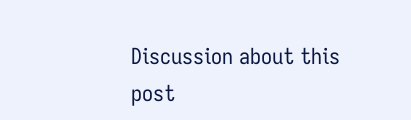Discussion about this post